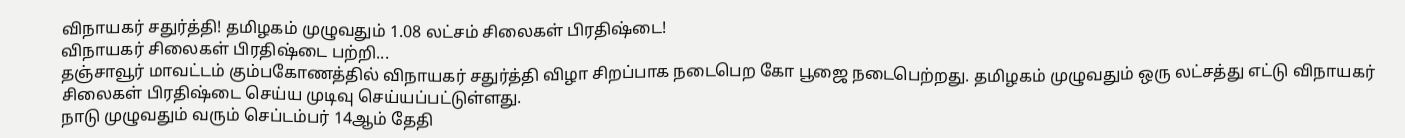விநாயகர் சதுர்த்தி! தமிழகம் முழுவதும் 1.08 லட்சம் சிலைகள் பிரதிஷ்டை!
விநாயகர் சிலைகள் பிரதிஷ்டை பற்றி...
தஞ்சாவூர் மாவட்டம் கும்பகோணத்தில் விநாயகர் சதுர்த்தி விழா சிறப்பாக நடைபெற கோ பூஜை நடைபெற்றது. தமிழகம் முழுவதும் ஒரு லட்சத்து எட்டு விநாயகர் சிலைகள் பிரதிஷ்டை செய்ய முடிவு செய்யப்பட்டுள்ளது.
நாடு முழுவதும் வரும் செப்டம்பர் 14ஆம் தேதி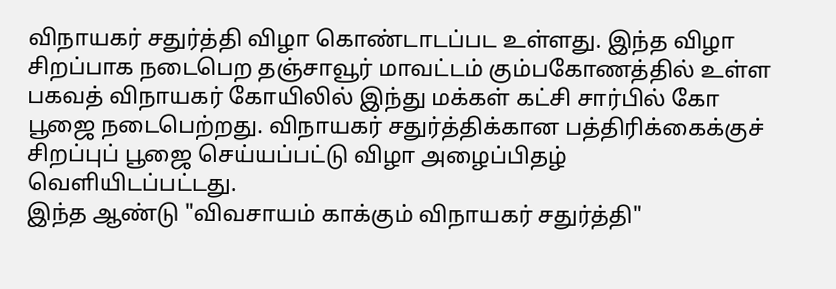விநாயகர் சதுர்த்தி விழா கொண்டாடப்பட உள்ளது. இந்த விழா சிறப்பாக நடைபெற தஞ்சாவூர் மாவட்டம் கும்பகோணத்தில் உள்ள பகவத் விநாயகர் கோயிலில் இந்து மக்கள் கட்சி சார்பில் கோ பூஜை நடைபெற்றது. விநாயகர் சதுர்த்திக்கான பத்திரிக்கைக்குச் சிறப்புப் பூஜை செய்யப்பட்டு விழா அழைப்பிதழ் வெளியிடப்பட்டது.
இந்த ஆண்டு "விவசாயம் காக்கும் விநாயகர் சதுர்த்தி"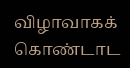விழாவாகக் கொண்டாட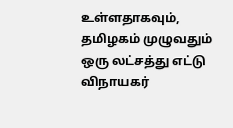உள்ளதாகவும், தமிழகம் முழுவதும் ஒரு லட்சத்து எட்டு விநாயகர்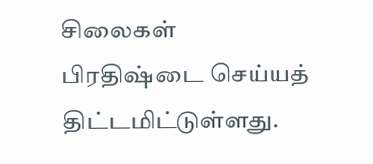சிலைகள் பிரதிஷ்டை செய்யத் திட்டமிட்டுள்ளது.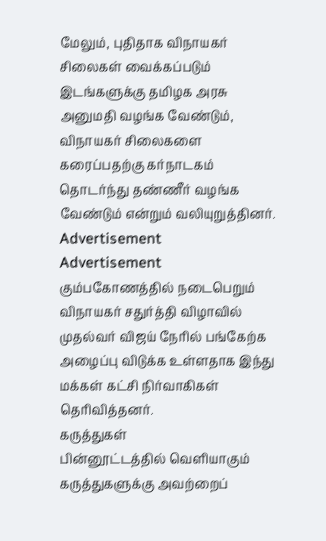மேலும், புதிதாக விநாயகர் சிலைகள் வைக்கப்படும் இடங்களுக்கு தமிழக அரசு அனுமதி வழங்க வேண்டும், விநாயகர் சிலைகளை கரைப்பதற்கு கர்நாடகம் தொடர்ந்து தண்ணீர் வழங்க வேண்டும் என்றும் வலியுறுத்தினர்.
Advertisement
Advertisement
கும்பகோணத்தில் நடைபெறும் விநாயகர் சதுர்த்தி விழாவில் முதல்வர் விஜய் நேரில் பங்கேற்க அழைப்பு விடுக்க உள்ளதாக இந்து மக்கள் கட்சி நிர்வாகிகள் தெரிவித்தனர்.
கருத்துகள்
பின்னூட்டத்தில் வெளியாகும் கருத்துகளுக்கு அவற்றைப்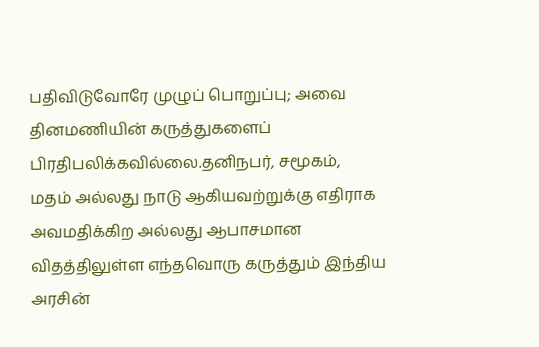பதிவிடுவோரே முழுப் பொறுப்பு; அவை தினமணியின் கருத்துகளைப் பிரதிபலிக்கவில்லை.தனிநபர், சமூகம், மதம் அல்லது நாடு ஆகியவற்றுக்கு எதிராக அவமதிக்கிற அல்லது ஆபாசமான விதத்திலுள்ள எந்தவொரு கருத்தும் இந்திய அரசின்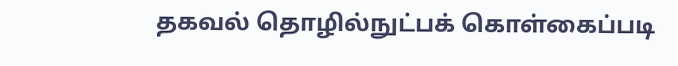தகவல் தொழில்நுட்பக் கொள்கைப்படி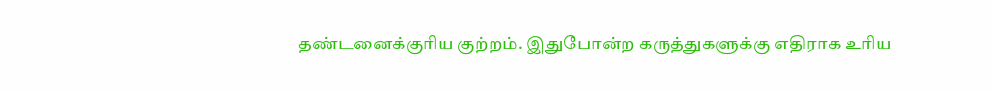தண்டனைக்குரிய குற்றம். இதுபோன்ற கருத்துகளுக்கு எதிராக உரிய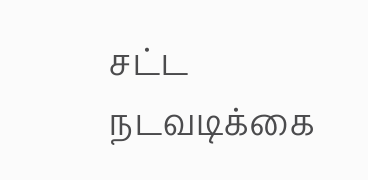சட்ட நடவடிக்கை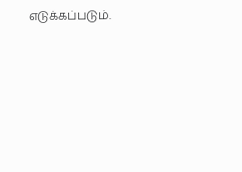எடுக்கப்படும்.